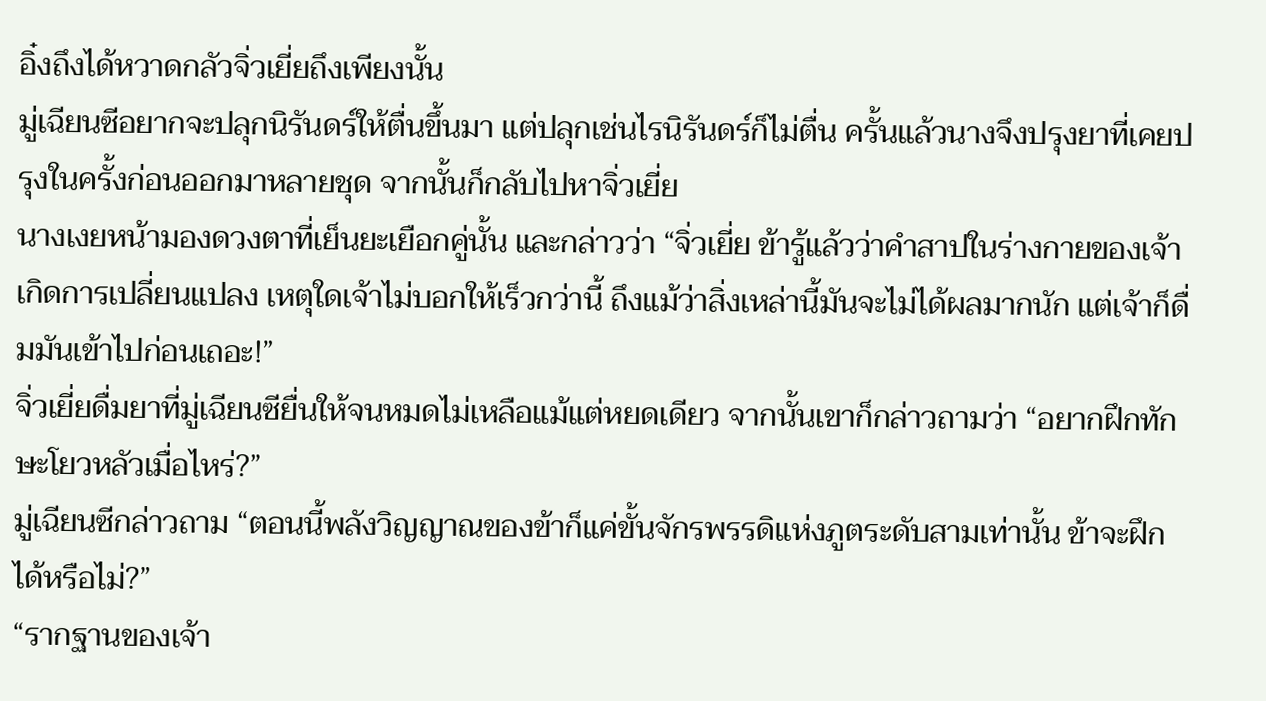อิ๋งถึงได้หวาดกลัวจิ่วเยี่ยถึงเพียงนั้น
มู่เฉียนซีอยากจะปลุกนิรันดร์ให้ตื่นขึ้นมา แต่ปลุกเช่นไรนิรันดร์ก็ไม่ตื่น ครั้นแล้วนางจึงปรุงยาที่เคยปรุงในครั้งก่อนออกมาหลายชุด จากนั้นก็กลับไปหาจิ่วเยี่ย
นางเงยหน้ามองดวงตาที่เย็นยะเยือกคู่นั้น และกล่าวว่า “จิ่วเยี่ย ข้ารู้แล้วว่าคำสาปในร่างกายของเจ้าเกิดการเปลี่ยนแปลง เหตุใดเจ้าไม่บอกให้เร็วกว่านี้ ถึงแม้ว่าสิ่งเหล่านี้มันจะไม่ได้ผลมากนัก แต่เจ้าก็ดื่มมันเข้าไปก่อนเถอะ!”
จิ่วเยี่ยดื่มยาที่มู่เฉียนซียื่นให้จนหมดไม่เหลือแม้แต่หยดเดียว จากนั้นเขาก็กล่าวถามว่า “อยากฝึกทักษะโยวหลัวเมื่อไหร่?”
มู่เฉียนซีกล่าวถาม “ตอนนี้พลังวิญญาณของข้าก็แค่ขั้นจักรพรรดิแห่งภูตระดับสามเท่านั้น ข้าจะฝึกได้หรือไม่?”
“รากฐานของเจ้า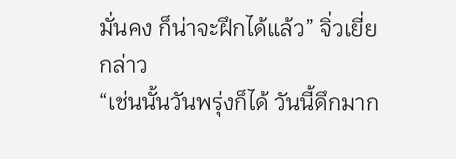มั่นคง ก็น่าจะฝึกได้แล้ว” จิ่วเยี่ยกล่าว
“เช่นนั้นวันพรุ่งก็ได้ วันนี้ดึกมาก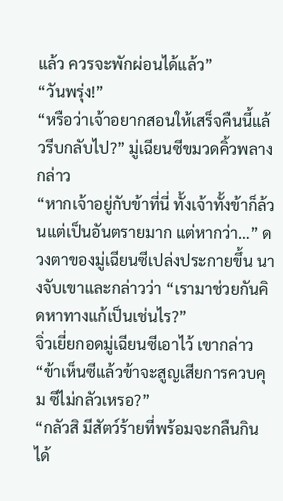แล้ว ควรจะพักผ่อนได้แล้ว”
“วันพรุ่ง!”
“หรือว่าเจ้าอยากสอนให้เสร็จคืนนี้แล้วรีบกลับไป?” มู่เฉียนซีขมวดคิ้วพลางกล่าว
“หากเจ้าอยู่กับข้าที่นี่ ทั้งเจ้าทั้งข้าก็ล้วนแต่เป็นอันตรายมาก แต่หากว่า…” ดวงตาของมู่เฉียนซีเปล่งประกายขึ้น นางจับเขาและกล่าวว่า “เรามาช่วยกันคิดหาทางแก้เป็นเช่นไร?”
จิ่วเยี่ยกอดมู่เฉียนซีเอาไว้ เขากล่าว “ข้าเห็นซีแล้วข้าจะสูญเสียการควบคุม ซีไม่กลัวเหรอ?”
“กลัวสิ มีสัตว์ร้ายที่พร้อมจะกลืนกินได้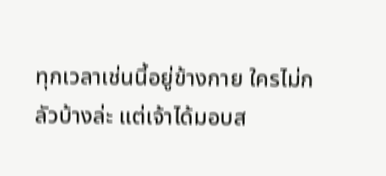ทุกเวลาเช่นนี้อยู่ข้างกาย ใครไม่กลัวบ้างล่ะ แต่เจ้าได้มอบส